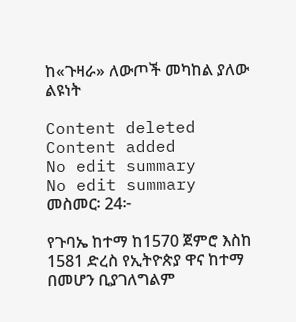ከ«ጉዛራ» ለውጦች መካከል ያለው ልዩነት

Content deleted Content added
No edit summary
No edit summary
መስመር፡ 24፦

የጉባኤ ከተማ ከ1570 ጀምሮ እስከ 1581 ድረስ የኢትዮጵያ ዋና ከተማ በመሆን ቢያገለግልም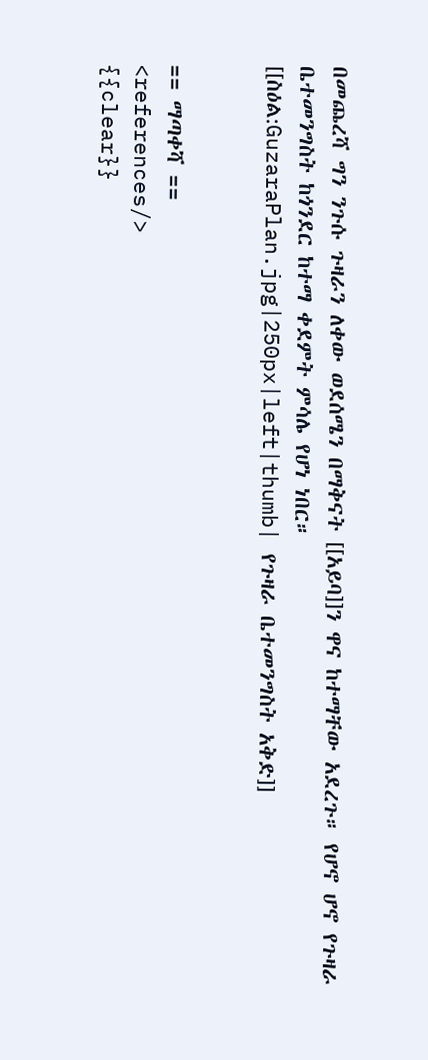በመጨረሻ ግን ንጉሱ ጉዛራን ለቀው ወደሰሜን በማቅናት [[አይባ]]ን ዋና ከተማቸው አደረጉ። የሆኖ ሆኖ የጉዛራ ቤተመንግስት ከጎንደር ከተማ ቀደምት ምሳሌ የሆነ ነበር።
[[ስዕል:GuzaraPlan.jpg|250px|left|thumb| የጉዛራ ቤተመንግስት አቅድ]]


== ማጣቀሻ ==
<references/>
{{clear}}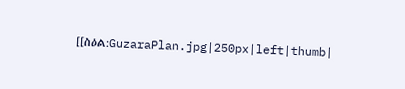[[ስዕል:GuzaraPlan.jpg|250px|left|thumb|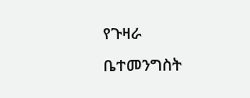የጉዛራ ቤተመንግስት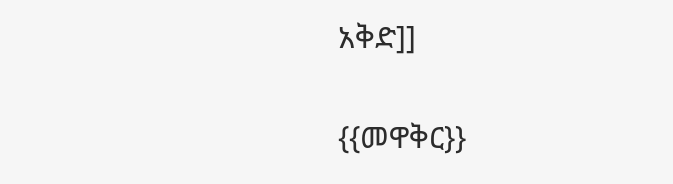አቅድ]]

{{መዋቅር}}